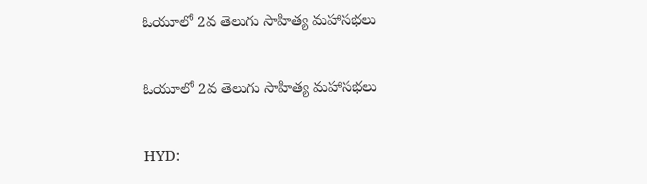ఓయూలో 2వ తెలుగు సాహిత్య మహాసభలు

ఓయూలో 2వ తెలుగు సాహిత్య మహాసభలు

HYD: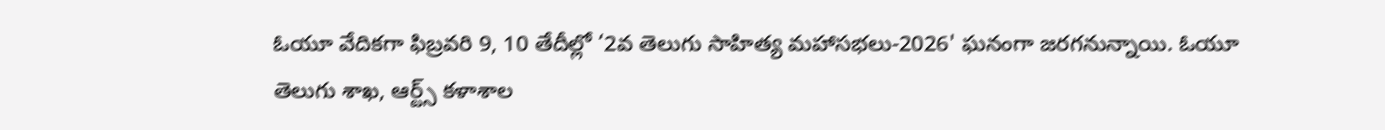ఓయూ వేదికగా ఫిబ్రవరి 9, 10 తేదీల్లో ‘2వ తెలుగు సాహిత్య మహాసభలు-2026' ఘనంగా జరగనున్నాయి. ఓయూ తెలుగు శాఖ, ఆర్ట్స్ కళాశాల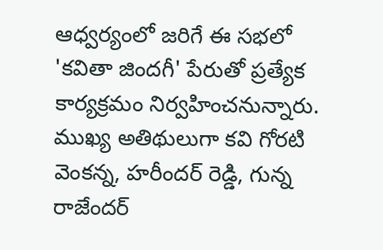ఆధ్వర్యంలో జరిగే ఈ సభలో 'కవితా జిందగీ' పేరుతో ప్రత్యేక కార్యక్రమం నిర్వహించనున్నారు. ముఖ్య అతిథులుగా కవి గోరటి వెంకన్న, హరీందర్ రెడ్డి, గున్న రాజేందర్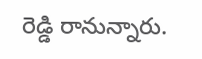రెడ్డి రానున్నారు.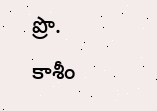ప్రొ. కాశీం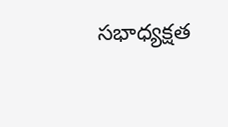సభాధ్యక్షత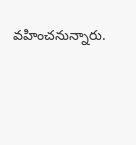వహించనున్నారు.